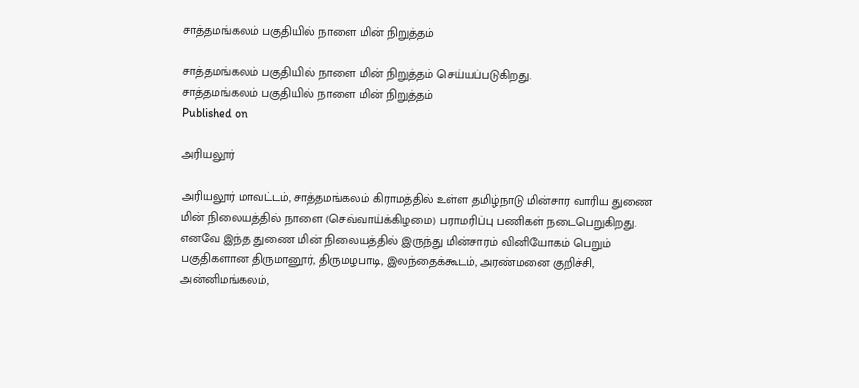சாத்தமங்கலம் பகுதியில் நாளை மின் நிறுத்தம்

சாத்தமங்கலம் பகுதியில் நாளை மின் நிறுத்தம் செய்யப்படுகிறது.
சாத்தமங்கலம் பகுதியில் நாளை மின் நிறுத்தம்
Published on

அரியலூர்

அரியலூர் மாவட்டம், சாத்தமங்கலம் கிராமத்தில் உள்ள தமிழ்நாடு மின்சார வாரிய துணை மின் நிலையத்தில் நாளை (செவ்வாய்க்கிழமை) பராமரிப்பு பணிகள் நடைபெறுகிறது. எனவே இந்த துணை மின் நிலையத்தில் இருந்து மின்சாரம் வினியோகம் பெறும் பகுதிகளான திருமானூர், திருமழபாடி, இலந்தைக்கூடம், அரண்மனை குறிச்சி, அன்னிமங்கலம்,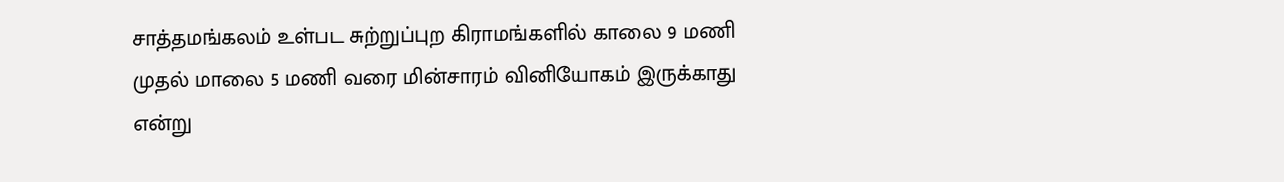சாத்தமங்கலம் உள்பட சுற்றுப்புற கிராமங்களில் காலை 9 மணி முதல் மாலை 5 மணி வரை மின்சாரம் வினியோகம் இருக்காது என்று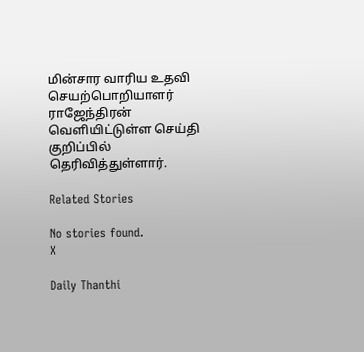மின்சார வாரிய உதவி செயற்பொறியாளர் ராஜேந்திரன் வெளியிட்டுள்ள செய்தி குறிப்பில் தெரிவித்துள்ளார்.

Related Stories

No stories found.
X

Daily Thanthi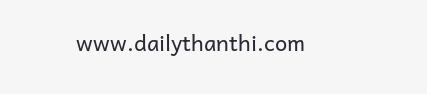www.dailythanthi.com